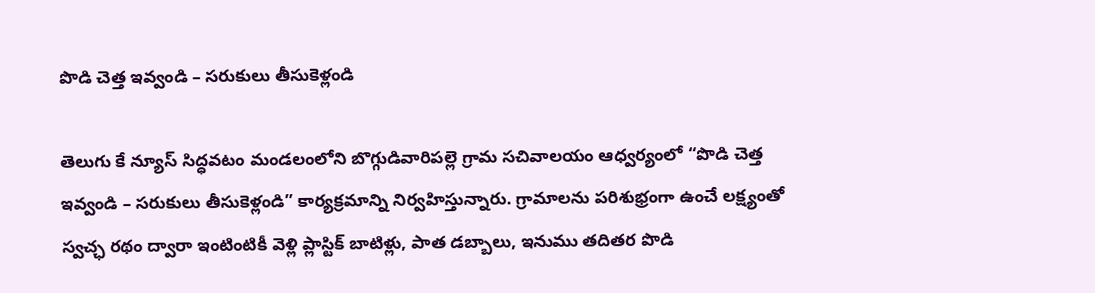పొడి చెత్త ఇవ్వండి – సరుకులు తీసుకెళ్లండి

తెలుగు కే న్యూస్ సిద్ధవటం మండలంలోని బొగ్గుడివారిపల్లె గ్రామ సచివాలయం ఆధ్వర్యంలో “పొడి చెత్త ఇవ్వండి – సరుకులు తీసుకెళ్లండి” కార్యక్రమాన్ని నిర్వహిస్తున్నారు. గ్రామాలను పరిశుభ్రంగా ఉంచే లక్ష్యంతో స్వచ్ఛ రథం ద్వారా ఇంటింటికీ వెళ్లి ప్లాస్టిక్ బాటిళ్లు, పాత డబ్బాలు, ఇనుము తదితర పొడి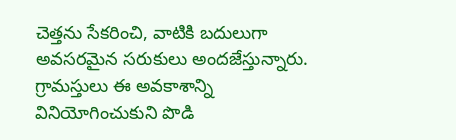చెత్తను సేకరించి, వాటికి బదులుగా అవసరమైన సరుకులు అందజేస్తున్నారు. గ్రామస్తులు ఈ అవకాశాన్ని వినియోగించుకుని పొడి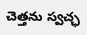చెత్తను స్వచ్ఛ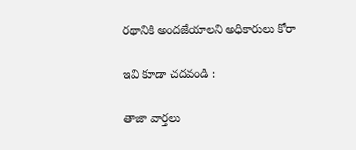రథానికి అందజేయాలని అధికారులు కోరా

ఇవి కూడా చదవండి :

తాజా వార్తలు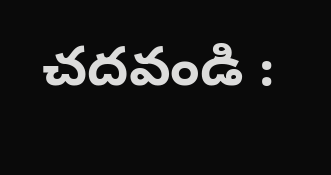చదవండి :